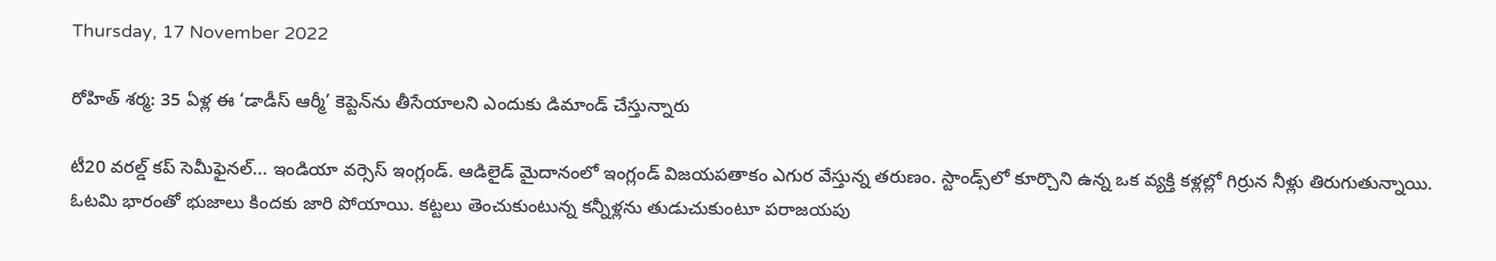Thursday, 17 November 2022

రోహిత్ శర్మ: 35 ఏళ్ల ఈ ‘డాడీస్ ఆర్మీ’ కెప్టెన్‌ను తీసేయాలని ఎందుకు డిమాండ్ చేస్తున్నారు

టీ20 వరల్డ్ కప్ సెమీఫైనల్... ఇండియా వర్సెస్ ఇంగ్లండ్. ఆడిలైడ్ మైదానంలో ఇంగ్లండ్ విజయపతాకం ఎగుర వేస్తున్న తరుణం. స్టాండ్స్‌లో కూర్చొని ఉన్న ఒక వ్యక్తి కళ్లల్లో గిర్రున నీళ్లు తిరుగుతున్నాయి.   ఓటమి భారంతో భుజాలు కిందకు జారి పోయాయి. కట్టలు తెంచుకుంటున్న కన్నీళ్లను తుడుచుకుంటూ పరాజయపు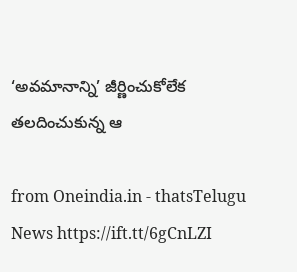‘అవమానాన్ని’ జీర్ణించుకోలేక తలదించుకున్న ఆ

from Oneindia.in - thatsTelugu News https://ift.tt/6gCnLZI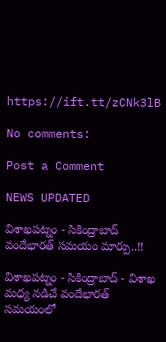https://ift.tt/zCNk3lB

No comments:

Post a Comment

NEWS UPDATED

విశాఖపట్నం - సికింద్రాబాద్ వందేభారత్ సమయం మార్పు..!!

విశాఖపట్నం - సికింద్రాబాద్ - విశాఖ మధ్య నడిచే వందేభారత్ సమయంలో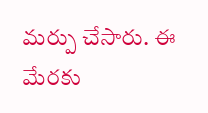మర్పు చేసారు. ఈ మేరకు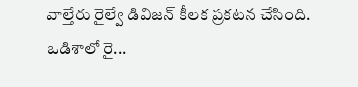వాల్తేరు రైల్వే డివిజన్ కీలక ప్రకటన చేసింది. ఒడిశాలో రై...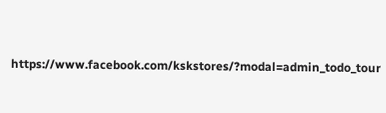https://www.facebook.com/kskstores/?modal=admin_todo_tour